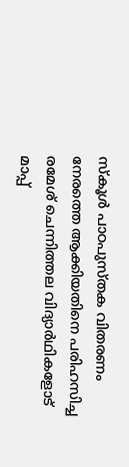സ്കൂൾ പാഠപുസ്തക വിതരണം നേരത്തെ ആക്കിയതിനെ പരിഹസിച്ച രമേശ് ചെന്നിത്തല വിദ്യാർഥികളോട് മാപ്പ്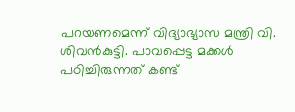പറയണമെന്ന് വിദ്യാഭ്യാസ മന്ത്രി വി. ശിവൻകുട്ടി. പാവപ്പെട്ട മക്കൾ പഠിച്ചിരുന്നത് കണ്ട്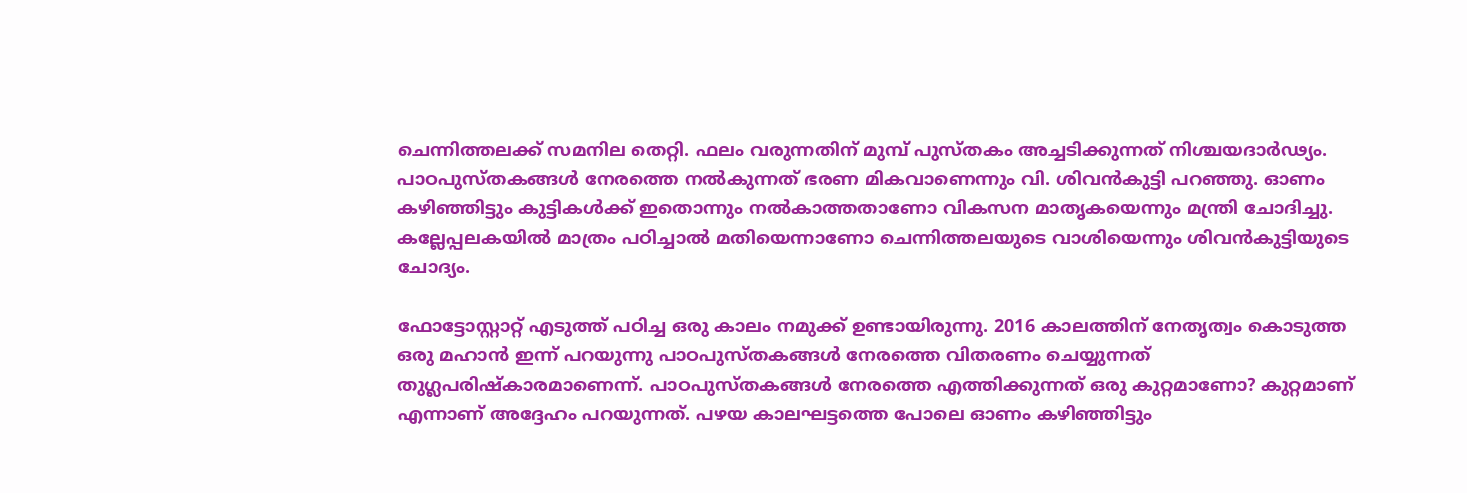ചെന്നിത്തലക്ക് സമനില തെറ്റി. ഫലം വരുന്നതിന് മുമ്പ് പുസ്തകം അച്ചടിക്കുന്നത് നിശ്ചയദാർഢ്യം. പാഠപുസ്തകങ്ങൾ നേരത്തെ നൽകുന്നത് ഭരണ മികവാണെന്നും വി. ശിവൻകുട്ടി പറഞ്ഞു. ഓണം കഴിഞ്ഞിട്ടും കുട്ടികൾക്ക് ഇതൊന്നും നൽകാത്തതാണോ വികസന മാതൃകയെന്നും മന്ത്രി ചോദിച്ചു. കല്ലേപ്പലകയിൽ മാത്രം പഠിച്ചാൽ മതിയെന്നാണോ ചെന്നിത്തലയുടെ വാശിയെന്നും ശിവൻകുട്ടിയുടെ ചോദ്യം.

ഫോട്ടോസ്റ്റാറ്റ് എടുത്ത് പഠിച്ച ഒരു കാലം നമുക്ക് ഉണ്ടായിരുന്നു. 2016 കാലത്തിന് നേതൃത്വം കൊടുത്ത ഒരു മഹാൻ ഇന്ന് പറയുന്നു പാഠപുസ്തകങ്ങൾ നേരത്തെ വിതരണം ചെയ്യുന്നത് തുഗ്ലപരിഷ്കാരമാണെന്ന്. പാഠപുസ്തകങ്ങൾ നേരത്തെ എത്തിക്കുന്നത് ഒരു കുറ്റമാണോ? കുറ്റമാണ് എന്നാണ് അദ്ദേഹം പറയുന്നത്. പഴയ കാലഘട്ടത്തെ പോലെ ഓണം കഴിഞ്ഞിട്ടും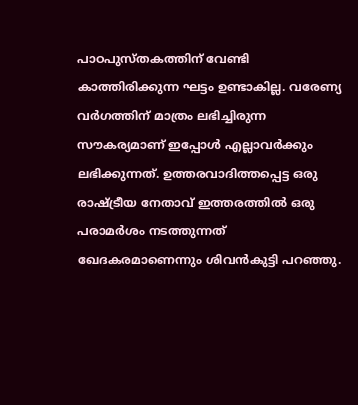പാഠപുസ്തകത്തിന് വേണ്ടി കാത്തിരിക്കുന്ന ഘട്ടം ഉണ്ടാകില്ല. വരേണ്യ വർഗത്തിന് മാത്രം ലഭിച്ചിരുന്ന സൗകര്യമാണ് ഇപ്പോൾ എല്ലാവർക്കും ലഭിക്കുന്നത്. ഉത്തരവാദിത്തപ്പെട്ട ഒരു രാഷ്ട്രീയ നേതാവ് ഇത്തരത്തിൽ ഒരു പരാമർശം നടത്തുന്നത് ഖേദകരമാണെന്നും ശിവൻകുട്ടി പറ‍ഞ്ഞു.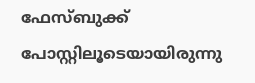ഫേസ്ബുക്ക് പോസ്റ്റിലൂടെയായിരുന്നു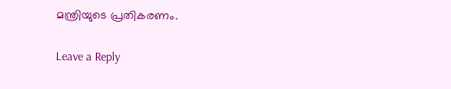മന്ത്രിയുടെ പ്രതികരണം.

Leave a Reply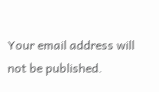Your email address will not be published.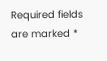Required fields are marked *